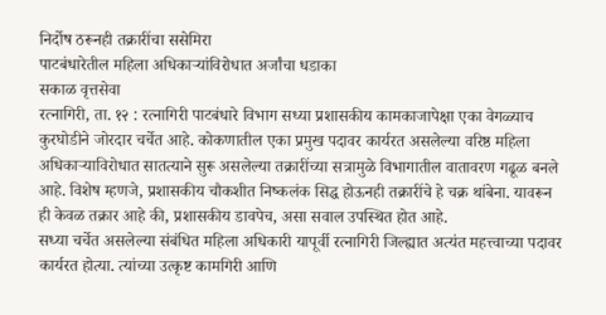निर्दोष ठरूनही तक्रारींचा ससेमिरा
पाटबंधारेतील महिला अधिकाऱ्यांविरोधात अर्जांचा धडाका
सकाळ वृत्तसेवा
रत्नागिरी, ता. १२ : रत्नागिरी पाटबंधारे विभाग सध्या प्रशासकीय कामकाजापेक्षा एका वेगळ्याच कुरघोडीने जोरदार चर्चेत आहे. कोकणातील एका प्रमुख पदावर कार्यरत असलेल्या वरिष्ठ महिला अधिकाऱ्याविरोधात सातत्याने सुरू असलेल्या तक्रारींच्या सत्रामुळे विभागातील वातावरण गढूळ बनले आहे. विशेष म्हणजे, प्रशासकीय चौकशीत निष्कलंक सिद्ध होऊनही तक्रारींचे हे चक्र थांबेना. यावरून ही केवळ तक्रार आहे की, प्रशासकीय डावपेच, असा सवाल उपस्थित होत आहे.
सध्या चर्चेत असलेल्या संबंधित महिला अधिकारी यापूर्वी रत्नागिरी जिल्ह्यात अत्यंत महत्त्वाच्या पदावर कार्यरत होत्या. त्यांच्या उत्कृष्ट कामगिरी आणि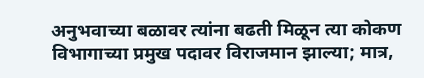अनुभवाच्या बळावर त्यांना बढती मिळून त्या कोकण विभागाच्या प्रमुख पदावर विराजमान झाल्या; मात्र,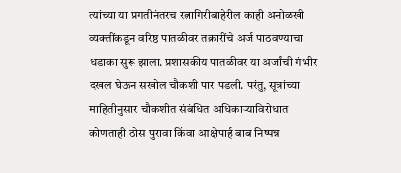त्यांच्या या प्रगतीनंतरच रत्नागिरीबाहेरील काही अनोळखी व्यक्तींकडून वरिष्ठ पातळीवर तक्रारींचे अर्ज पाठवण्याचा धडाका सुरू झाला. प्रशासकीय पातळीवर या अर्जांची गंभीर दखल घेऊन सखोल चौकशी पार पडली. परंतु, सूत्रांच्या माहितीनुसार चौकशीत संबंधित अधिकाऱ्याविरोधात कोणताही ठोस पुरावा किंवा आक्षेपार्ह बाब निष्पन्न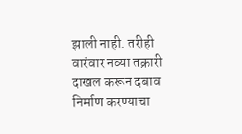झाली नाही. तरीही वारंवार नव्या तक्रारी दाखल करून दबाव निर्माण करण्याचा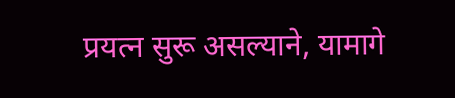प्रयत्न सुरू असल्याने, यामागे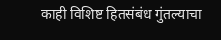काही विशिष्ट हितसंबंध गुंतल्याचा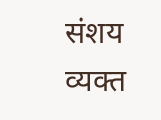संशय व्यक्त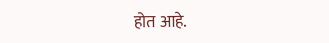होत आहे.